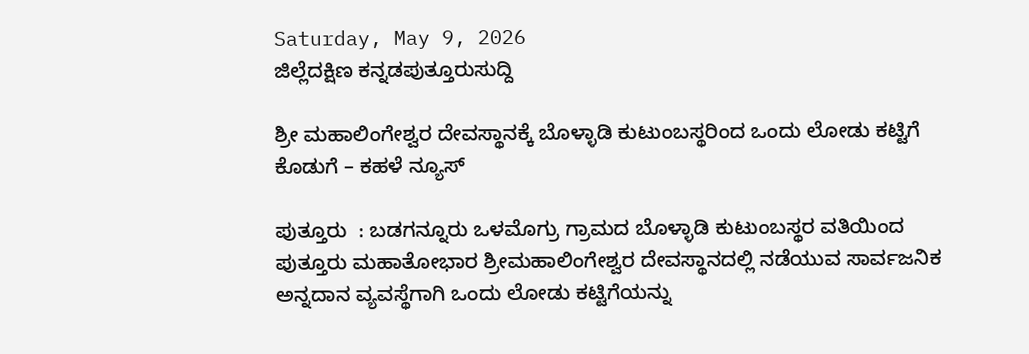Saturday, May 9, 2026
ಜಿಲ್ಲೆದಕ್ಷಿಣ ಕನ್ನಡಪುತ್ತೂರುಸುದ್ದಿ

ಶ್ರೀ ಮಹಾಲಿಂಗೇಶ್ವರ ದೇವಸ್ಥಾನಕ್ಕೆ ಬೊಳ್ಳಾಡಿ ಕುಟುಂಬಸ್ಥರಿಂದ ಒಂದು ಲೋಡು ಕಟ್ಟಿಗೆ ಕೊಡುಗೆ – ಕಹಳೆ ನ್ಯೂಸ್

ಪುತ್ತೂರು  : ಬಡಗನ್ನೂರು ಒಳಮೊಗ್ರು ಗ್ರಾಮದ ಬೊಳ್ಳಾಡಿ ಕುಟುಂಬಸ್ಥರ ವತಿಯಿಂದ ಪುತ್ತೂರು ಮಹಾತೋಭಾರ ಶ್ರೀಮಹಾಲಿಂಗೇಶ್ವರ ದೇವಸ್ಥಾನದಲ್ಲಿ ನಡೆಯುವ ಸಾರ್ವಜನಿಕ ಅನ್ನದಾನ ವ್ಯವಸ್ಥೆಗಾಗಿ ಒಂದು ಲೋಡು ಕಟ್ಟಿಗೆಯನ್ನು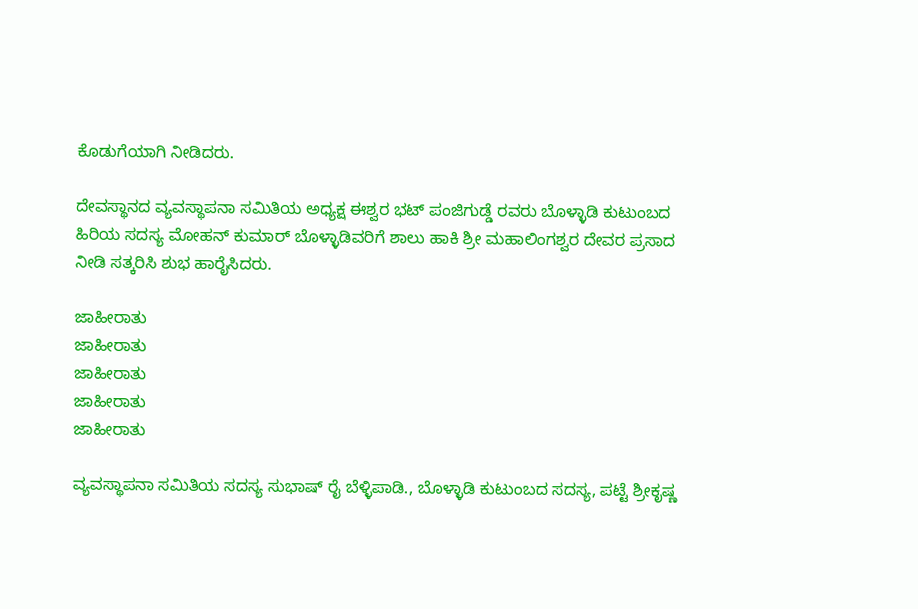ಕೊಡುಗೆಯಾಗಿ ನೀಡಿದರು.

ದೇವಸ್ಥಾನದ ವ್ಯವಸ್ಥಾಪನಾ ಸಮಿತಿಯ ಅಧ್ಯಕ್ಷ ಈಶ್ವರ ಭಟ್ ಪಂಜಿಗುಡ್ಡೆ ರವರು ಬೊಳ್ಳಾಡಿ ಕುಟುಂಬದ ಹಿರಿಯ ಸದಸ್ಯ ಮೋಹನ್ ಕುಮಾರ್ ಬೊಳ್ಳಾಡಿವರಿಗೆ ಶಾಲು ಹಾಕಿ ಶ್ರೀ ಮಹಾಲಿಂಗಶ್ವರ ದೇವರ ಪ್ರಸಾದ ನೀಡಿ ಸತ್ಕರಿಸಿ ಶುಭ ಹಾರೈಸಿದರು.

ಜಾಹೀರಾತು
ಜಾಹೀರಾತು
ಜಾಹೀರಾತು
ಜಾಹೀರಾತು
ಜಾಹೀರಾತು

ವ್ಯವಸ್ಥಾಪನಾ ಸಮಿತಿಯ ಸದಸ್ಯ ಸುಭಾಷ್ ರೈ ಬೆಳ್ಳಿಪಾಡಿ., ಬೊಳ್ಳಾಡಿ ಕುಟುಂಬದ ಸದಸ್ಯ, ಪಟ್ಟೆ ಶ್ರೀಕೃಷ್ಣ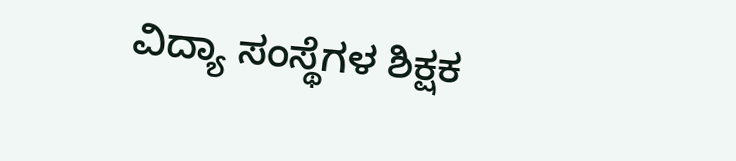ವಿದ್ಯಾ ಸಂಸ್ಥೆಗಳ ಶಿಕ್ಷಕ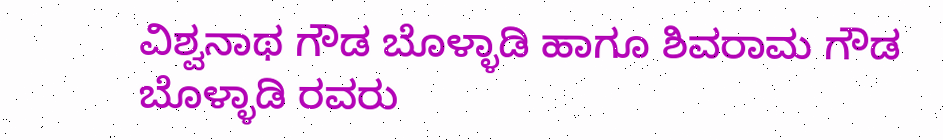ವಿಶ್ವನಾಥ ಗೌಡ ಬೊಳ್ಳಾಡಿ ಹಾಗೂ ಶಿವರಾಮ ಗೌಡ ಬೊಳ್ಳಾಡಿ ರವರು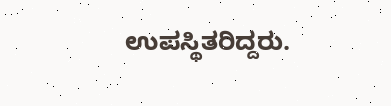ಉಪಸ್ಥಿತರಿದ್ದರು.